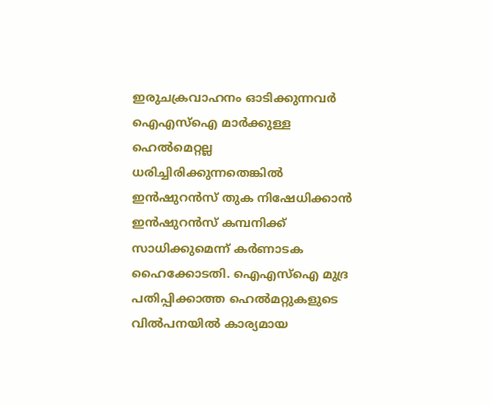ഇരുചക്രവാഹനം ഓടിക്കുന്നവര്‍ ഐഎസ്ഐ മാര്‍ക്കുള്ള ഹെല്‍മെറ്റല്ല ധരിച്ചിരിക്കുന്നതെങ്കില്‍ ഇന്‍ഷുറന്‍സ് തുക നിഷേധിക്കാന്‍ ഇന്‍ഷുറന്‍സ് കമ്പനിക്ക് സാധിക്കുമെന്ന് കര്‍ണാടക ഹൈക്കോടതി. ഐഎസ്ഐ മുദ്ര പതിപ്പിക്കാത്ത ഹെല്‍മറ്റുകളുടെ വില്‍പനയില്‍ കാര്യമായ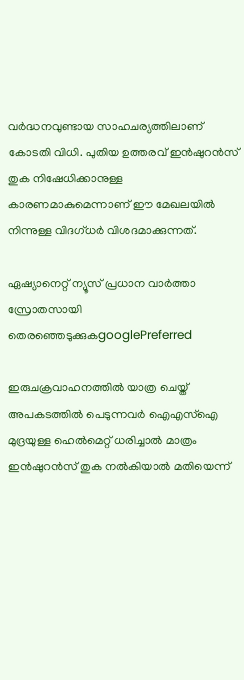വര്‍ദ്ധനവുണ്ടായ സാഹചര്യത്തിലാണ് കോടതി വിധി. പുതിയ ഉത്തരവ് ഇന്‍ഷുറന്‍സ് തുക നിഷേധിക്കാനുള്ള കാരണമാകുമെന്നാണ് ഈ മേഖലയില്‍ നിന്നുള്ള വിദഗ്ധര്‍ വിശദമാക്കുന്നത്.

ഏഷ്യാനെറ്റ് ന്യൂസ് പ്രധാന വാർത്താ സ്രോതസായി തെരഞ്ഞെടുക്കുകgooglePreferred

ഇരുചക്രവാഹനത്തില്‍ യാത്ര ചെയ്ത് അപകടത്തില്‍ പെടുന്നവര്‍ ഐഎസ്ഐ മുദ്രയുള്ള ഹെല്‍മെറ്റ് ധരിച്ചാല്‍ മാത്രം ഇന്‍ഷുറന്‍സ് തുക നല്‍കിയാല്‍ മതിയെന്ന്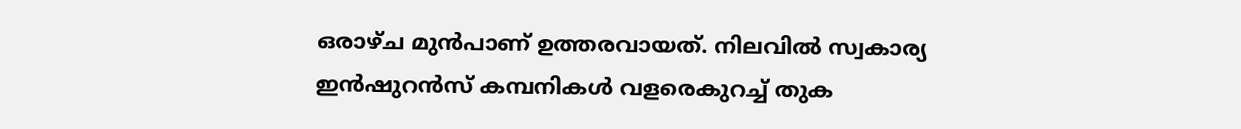ഒരാഴ്ച മുന്‍പാണ് ഉത്തരവായത്. നിലവില്‍ സ്വകാര്യ ഇന്‍ഷുറന്‍സ് കമ്പനികള്‍ വളരെകുറച്ച് തുക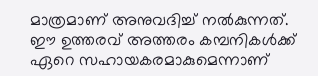മാത്രമാണ് അനുവദിച്ച് നല്‍കുന്നത്. ഈ ഉത്തരവ് അത്തരം കമ്പനികള്‍ക്ക് ഏറെ സഹായകരമാകുമെന്നാണ്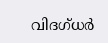വിദഗ്ധര്‍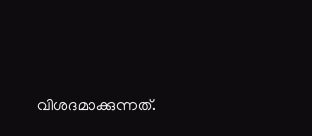വിശദമാക്കുന്നത്.